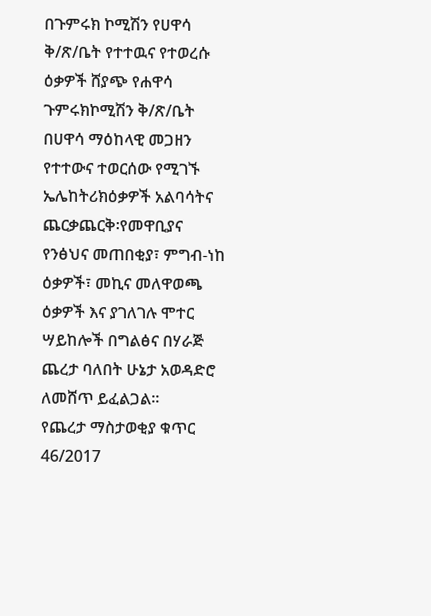በጉምሩክ ኮሚሽን የሀዋሳ ቅ/ጽ/ቤት የተተዉና የተወረሱ ዕቃዎች ሸያጭ የሐዋሳ ጉምሩክኮሚሽን ቅ/ጽ/ቤት በሀዋሳ ማዕከላዊ መጋዘን የተተውና ተወርሰው የሚገኙ ኤሌከትሪክዕቃዎች አልባሳትና ጨርቃጨርቅ፡የመዋቢያና የንፅህና መጠበቂያ፣ ምግብ-ነከ ዕቃዎች፣ መኪና መለዋወጫ ዕቃዎች እና ያገለገሉ ሞተር ሣይከሎች በግልፅና በሃራጅ ጨረታ ባለበት ሁኔታ አወዳድሮ ለመሸጥ ይፈልጋል፡፡
የጨረታ ማስታወቂያ ቁጥር 46/2017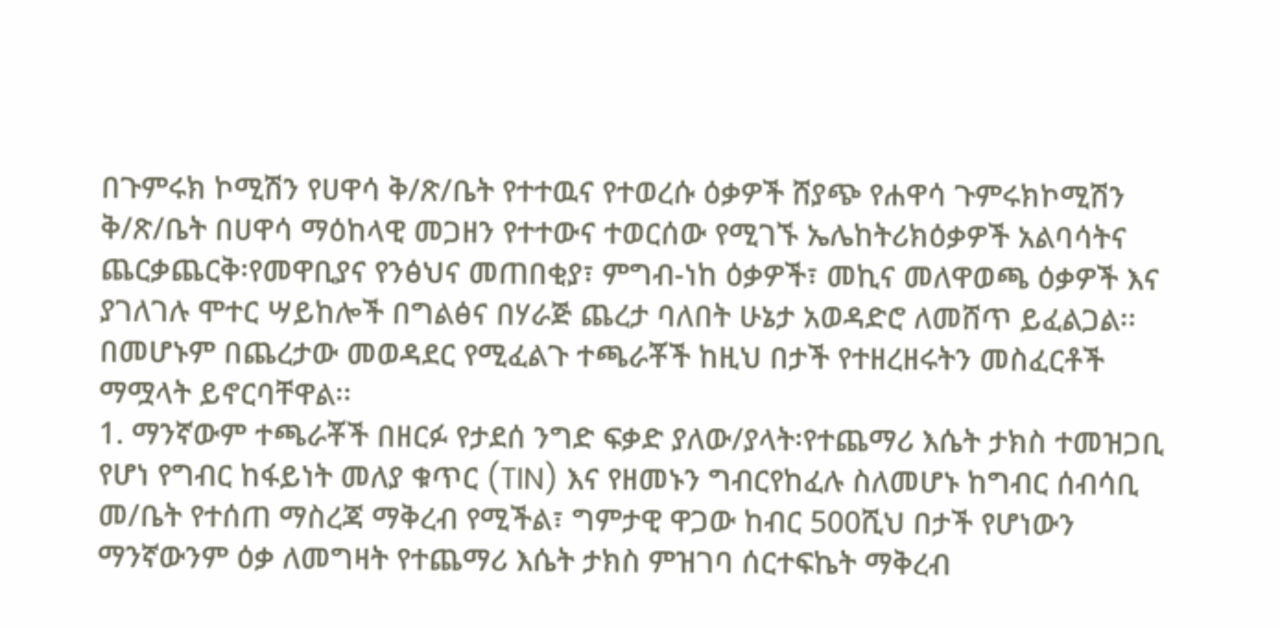በጉምሩክ ኮሚሽን የሀዋሳ ቅ/ጽ/ቤት የተተዉና የተወረሱ ዕቃዎች ሸያጭ የሐዋሳ ጉምሩክኮሚሽን ቅ/ጽ/ቤት በሀዋሳ ማዕከላዊ መጋዘን የተተውና ተወርሰው የሚገኙ ኤሌከትሪክዕቃዎች አልባሳትና ጨርቃጨርቅ፡የመዋቢያና የንፅህና መጠበቂያ፣ ምግብ-ነከ ዕቃዎች፣ መኪና መለዋወጫ ዕቃዎች እና ያገለገሉ ሞተር ሣይከሎች በግልፅና በሃራጅ ጨረታ ባለበት ሁኔታ አወዳድሮ ለመሸጥ ይፈልጋል፡፡
በመሆኑም በጨረታው መወዳደር የሚፈልጉ ተጫራቾች ከዚህ በታች የተዘረዘሩትን መስፈርቶች ማሟላት ይኖርባቸዋል፡፡
1. ማንኛውም ተጫራቾች በዘርፉ የታደሰ ንግድ ፍቃድ ያለው/ያላት፡የተጨማሪ እሴት ታክስ ተመዝጋቢ የሆነ የግብር ከፋይነት መለያ ቁጥር (TIN) እና የዘመኑን ግብርየከፈሉ ስለመሆኑ ከግብር ሰብሳቢ መ/ቤት የተሰጠ ማስረጃ ማቅረብ የሚችል፣ ግምታዊ ዋጋው ከብር 500ሺህ በታች የሆነውን ማንኛውንም ዕቃ ለመግዛት የተጨማሪ እሴት ታክስ ምዝገባ ሰርተፍኬት ማቅረብ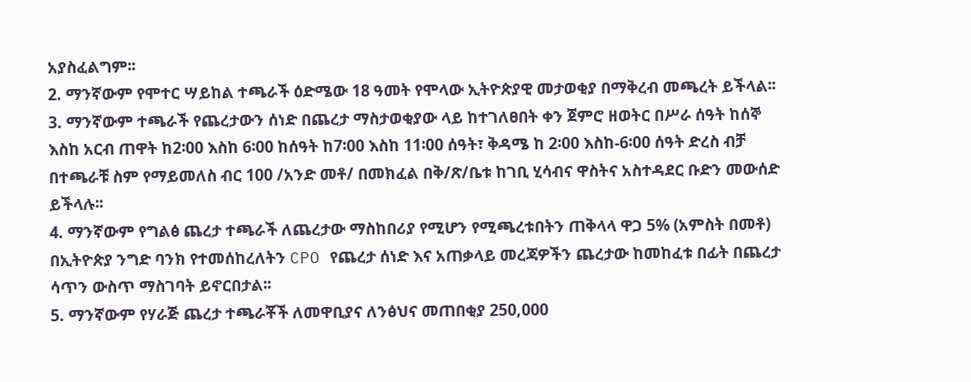አያስፈልግም፡፡
2. ማንኛውም የሞተር ሣይከል ተጫራች ዕድሜው 18 ዓመት የሞላው ኢትዮጵያዊ መታወቂያ በማቅረብ መጫረት ይችላል፡፡
3. ማንኛውም ተጫራች የጨረታውን ሰነድ በጨረታ ማስታወቂያው ላይ ከተገለፀበት ቀን ጀምሮ ዘወትር በሥራ ሰዓት ከሰኞ እስከ አርብ ጠዋት ከ2፡00 እስከ 6፡00 ከሰዓት ከ7፡00 እስከ 11፡00 ሰዓት፣ ቅዳሜ ከ 2፡00 እስከ-6፡00 ሰዓት ድረስ ብቻ በተጫራቹ ስም የማይመለስ ብር 100 /አንድ መቶ/ በመክፈል በቅ/ጽ/ቤቱ ከገቢ ሂሳብና ዋስትና አስተዳደር ቡድን መውሰድ ይችላሉ፡፡
4. ማንኛውም የግልፅ ጨረታ ተጫራች ለጨረታው ማስከበሪያ የሚሆን የሚጫረቱበትን ጠቅላላ ዋጋ 5% (አምስት በመቶ) በኢትዮጵያ ንግድ ባንክ የተመሰከረለትን CPO የጨረታ ሰነድ እና አጠቃላይ መረጃዎችን ጨረታው ከመከፈቱ በፊት በጨረታ ሳጥን ውስጥ ማስገባት ይኖርበታል፡፡
5. ማንኛውም የሃራጅ ጨረታ ተጫራቾች ለመዋቢያና ለንፅህና መጠበቂያ 250,000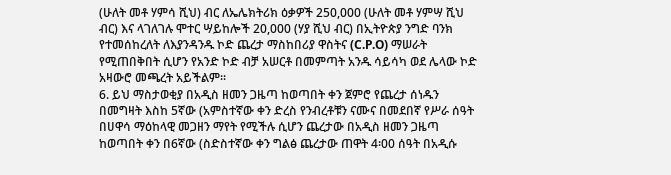(ሁለት መቶ ሃምሳ ሺህ) ብር ለኤሌክትሪክ ዕቃዎች 250,000 (ሁለት መቶ ሃምሣ ሺህ ብር) እና ላገለገሉ ሞተር ሣይከሎች 20,000 (ሃያ ሺህ ብር) በኢትዮጵያ ንግድ ባንክ የተመሰከረለት ለእያንዳንዱ ኮድ ጨረታ ማስከበሪያ ዋስትና (C.P.O) ማሠራት የሚጠበቅበት ሲሆን የአንድ ኮድ ብቻ አሠርቶ በመምጣት አንዱ ሳይሳካ ወደ ሌላው ኮድ አዛውሮ መጫረት አይችልም፡፡
6. ይህ ማስታወቂያ በአዲስ ዘመን ጋዜጣ ከወጣበት ቀን ጀምሮ የጨረታ ሰነዱን በመግዛት እስከ 5ኛው (አምስተኛው ቀን ድረስ የንብረቶቹን ናሙና በመደበኛ የሥራ ሰዓት በሀዋሳ ማዕከላዊ መጋዘን ማየት የሚችሉ ሲሆን ጨረታው በአዲስ ዘመን ጋዜጣ ከወጣበት ቀን በ6ኛው (ስድስተኛው ቀን ግልፅ ጨረታው ጠዋት 4፡00 ሰዓት በአዲሱ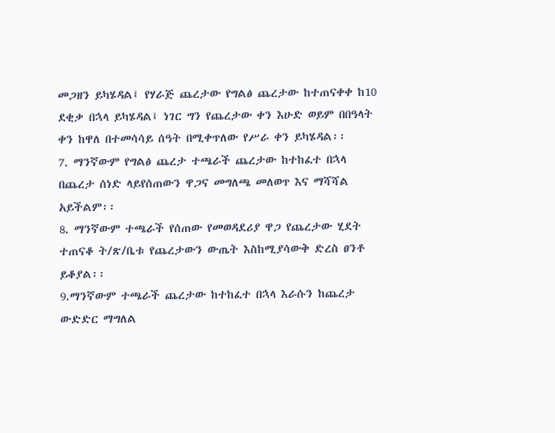መጋዘን ይካሄዳል፤ የሃራጅ ጨረታው የግልፅ ጨረታው ከተጠናቀቀ ከ10 ደቂቃ በኋላ ይካሄዳል፤ ነገር ግን የጨረታው ቀን እሁድ ወይም በበዓላት ቀን ከዋለ በተመሳሳይ ሰዓት በሚቀጥለው የሥራ ቀን ይካሄዳል፡፡
7. ማንኛውም የግልፅ ጨረታ ተጫራች ጨረታው ከተከፈተ በኋላ በጨረታ ሰነድ ላይየሰጠውን ዋጋና መግለጫ መለወጥ እና ማሻሻል አይችልም፡፡
8. ማንኛውም ተጫራች የሰጠው የመወዳደሪያ ዋጋ የጨረታው ሂደት ተጠናቆ ት/ጽ/ቤቱ የጨረታውን ውጤት እስከሚያሳውቅ ድረስ ፀንቶ ይቆያል፡፡
9.ማንኛውም ተጫራች ጨረታው ከተከፈተ በኋላ እራሱን ከጨረታ ውድድር ማግለል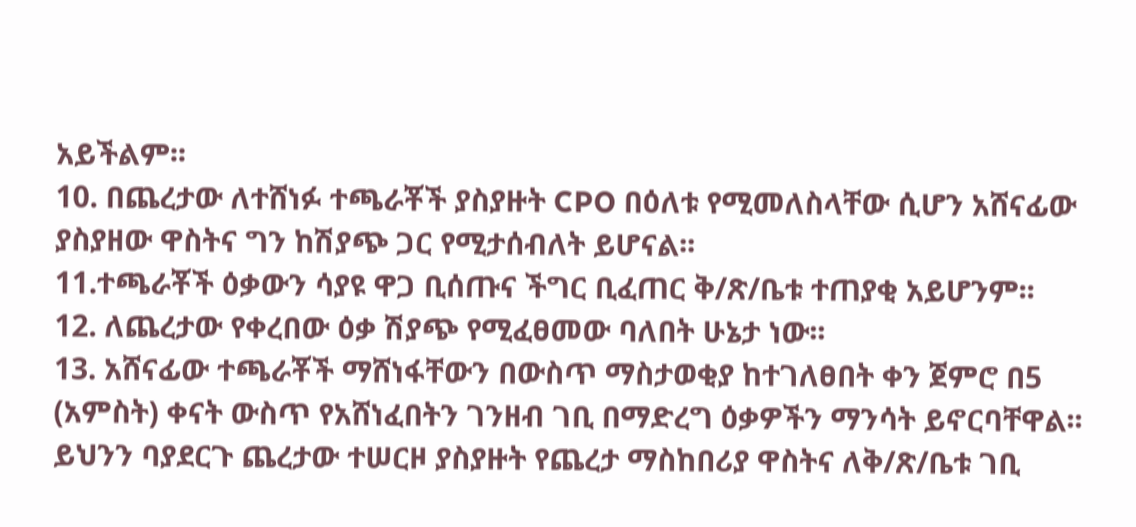አይችልም፡፡
10. በጨረታው ለተሸነፉ ተጫራቾች ያስያዙት CPO በዕለቱ የሚመለስላቸው ሲሆን አሸናፊው ያስያዘው ዋስትና ግን ከሽያጭ ጋር የሚታሰብለት ይሆናል፡፡
11.ተጫራቾች ዕቃውን ሳያዩ ዋጋ ቢሰጡና ችግር ቢፈጠር ቅ/ጽ/ቤቱ ተጠያቂ አይሆንም፡፡
12. ለጨረታው የቀረበው ዕቃ ሽያጭ የሚፈፀመው ባለበት ሁኔታ ነው፡፡
13. አሸናፊው ተጫራቾች ማሸነፋቸውን በውስጥ ማስታወቂያ ከተገለፀበት ቀን ጀምሮ በ5 (አምስት) ቀናት ውስጥ የአሸነፈበትን ገንዘብ ገቢ በማድረግ ዕቃዎችን ማንሳት ይኖርባቸዋል፡፡ ይህንን ባያደርጉ ጨረታው ተሠርዞ ያስያዙት የጨረታ ማስከበሪያ ዋስትና ለቅ/ጽ/ቤቱ ገቢ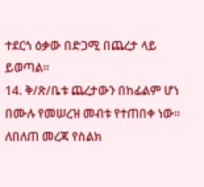ተደርጎ ዕቃው በድጋሚ በጨረታ ላይ ይወጣል፡፡
14. ቅ/ጽ/ቤቱ ጨረታውን በከፊልም ሆነ በሙሉ የመሠረዝ መብቱ የተጠበቀ ነው፡፡ ለበለጠ መረጃ የስልክ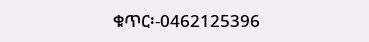ቁጥር፡-0462125396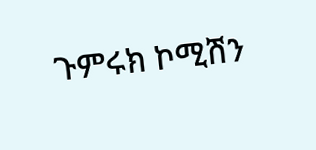ጉምሩክ ኮሚሽን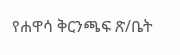የሐዋሳ ቅርንጫፍ ጽ/ቤት